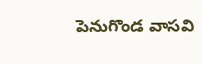పెనుగొండ వాసవి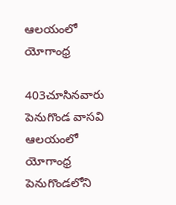ఆలయంలో యోగాంధ్ర

403చూసినవారు
పెనుగొండ వాసవి ఆలయంలో యోగాంధ్ర
పెనుగొండలోని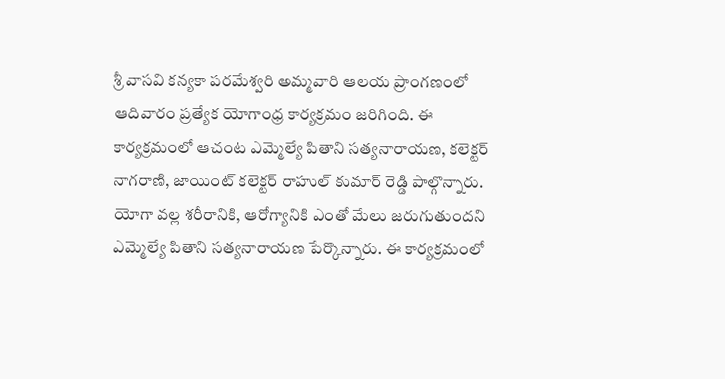శ్రీ వాసవి కన్యకా పరమేశ్వరి అమ్మవారి ఆలయ ప్రాంగణంలో ఆదివారం ప్రత్యేక యోగాంధ్ర కార్యక్రమం జరిగింది. ఈ కార్యక్రమంలో ఆచంట ఎమ్మెల్యే పితాని సత్యనారాయణ, కలెక్టర్ నాగరాణి, జాయింట్ కలెక్టర్ రాహుల్ కుమార్ రెడ్డి పాల్గొన్నారు. యోగా వల్ల శరీరానికి, ఆరోగ్యానికి ఎంతో మేలు జరుగుతుందని ఎమ్మెల్యే పితాని సత్యనారాయణ పేర్కొన్నారు. ఈ కార్యక్రమంలో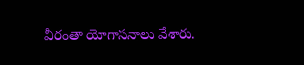వీరంతా యోగాసనాలు వేశారు.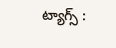ట్యాగ్స్ :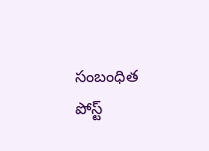సంబంధిత పోస్ట్